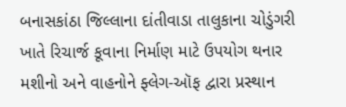બનાસકાંઠા જિલ્લાના દાંતીવાડા તાલુકાના ચોડુંગરી ખાતે રિચાર્જ કૂવાના નિર્માણ માટે ઉપયોગ થનાર મશીનો અને વાહનોને ફ્લેગ-ઑફ દ્વારા પ્રસ્થાન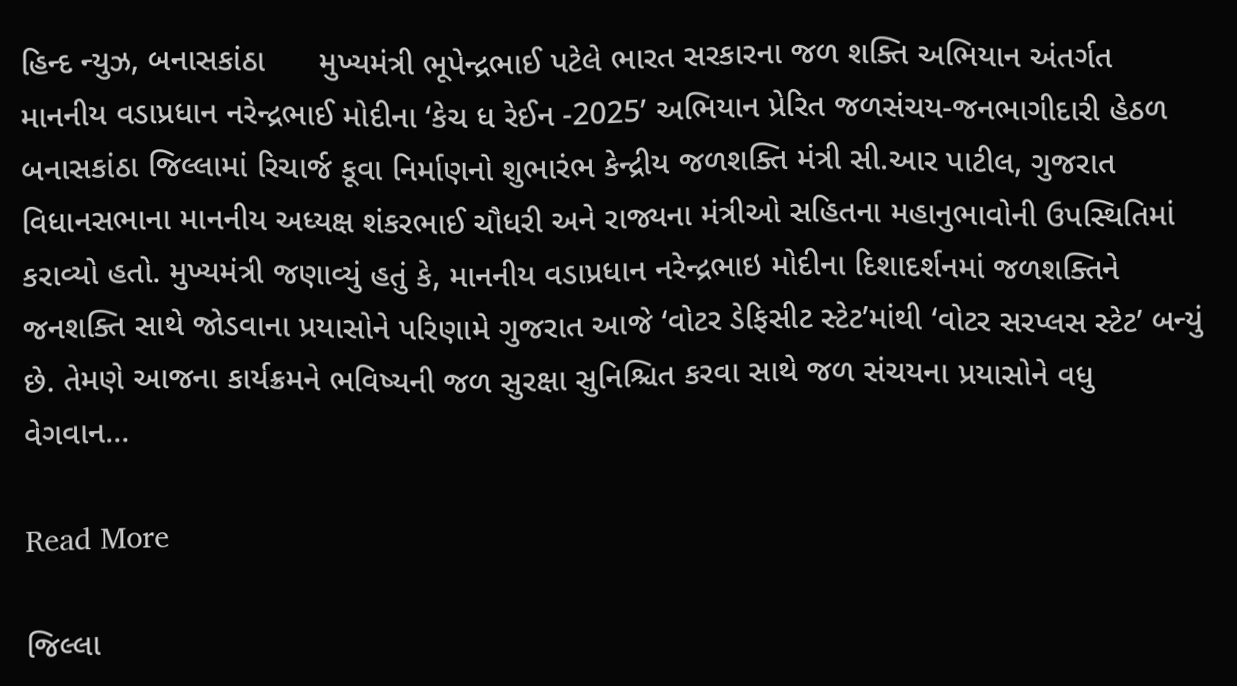હિન્દ ન્યુઝ, બનાસકાંઠા      મુખ્યમંત્રી ભૂપેન્દ્રભાઈ પટેલે ભારત સરકારના જળ શક્તિ અભિયાન અંતર્ગત માનનીય વડાપ્રધાન નરેન્દ્રભાઈ મોદીના ‘કેચ ધ રેઈન -2025’ અભિયાન પ્રેરિત જળસંચય-જનભાગીદારી હેઠળ બનાસકાંઠા જિલ્લામાં રિચાર્જ કૂવા નિર્માણનો શુભારંભ કેન્દ્રીય જળશક્તિ મંત્રી સી.આર પાટીલ, ગુજરાત વિધાનસભાના માનનીય અધ્યક્ષ શંકરભાઈ ચૌધરી અને રાજ્યના મંત્રીઓ સહિતના મહાનુભાવોની ઉપસ્થિતિમાં કરાવ્યો હતો. મુખ્યમંત્રી જણાવ્યું હતું કે, માનનીય વડાપ્રધાન નરેન્દ્રભાઇ મોદીના દિશાદર્શનમાં જળશક્તિને જનશક્તિ સાથે જોડવાના પ્રયાસોને પરિણામે ગુજરાત આજે ‘વોટર ડેફિસીટ સ્ટેટ’માંથી ‘વોટર સરપ્લસ સ્ટેટ’ બન્યું છે. તેમણે આજના કાર્યક્રમને ભવિષ્યની જળ સુરક્ષા સુનિશ્ચિત કરવા સાથે જળ સંચયના પ્રયાસોને વધુ વેગવાન…

Read More

જિલ્લા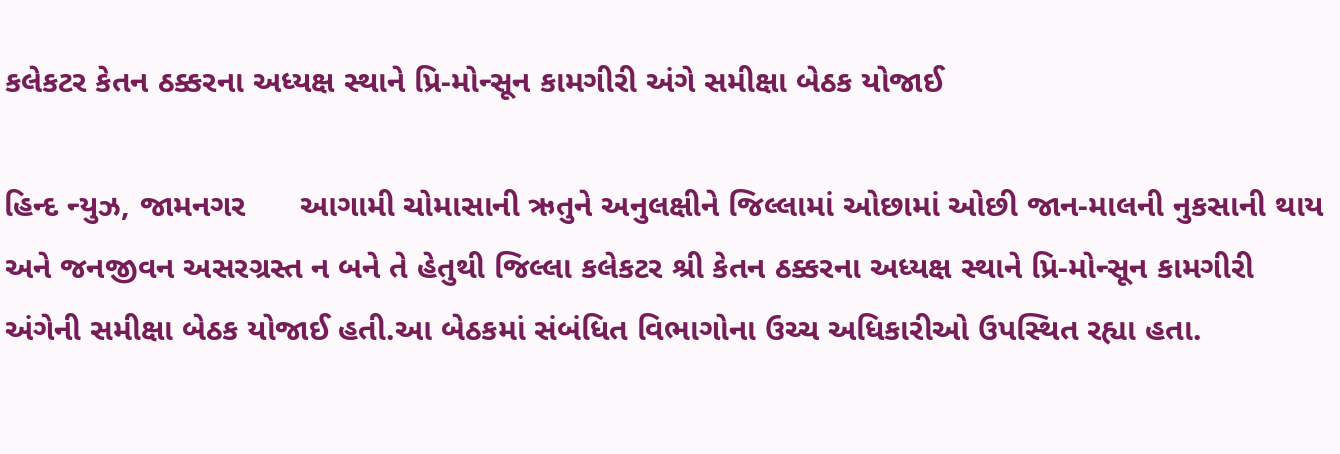કલેકટર કેતન ઠક્કરના અધ્યક્ષ સ્થાને પ્રિ-મોન્સૂન કામગીરી અંગે સમીક્ષા બેઠક યોજાઈ

હિન્દ ન્યુઝ, જામનગર      આગામી ચોમાસાની ઋતુને અનુલક્ષીને જિલ્લામાં ઓછામાં ઓછી જાન-માલની નુકસાની થાય અને જનજીવન અસરગ્રસ્ત ન બને તે હેતુથી જિલ્લા કલેકટર શ્રી કેતન ઠક્કરના અધ્યક્ષ સ્થાને પ્રિ-મોન્સૂન કામગીરી અંગેની સમીક્ષા બેઠક યોજાઈ હતી.આ બેઠકમાં સંબંધિત વિભાગોના ઉચ્ચ અધિકારીઓ ઉપસ્થિત રહ્યા હતા.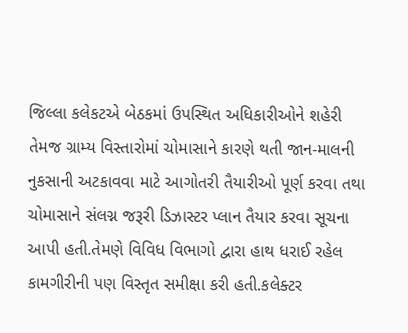જિલ્લા કલેકટએ બેઠકમાં ઉપસ્થિત અધિકારીઓને શહેરી તેમજ ગ્રામ્ય વિસ્તારોમાં ચોમાસાને કારણે થતી જાન-માલની નુકસાની અટકાવવા માટે આગોતરી તૈયારીઓ પૂર્ણ કરવા તથા ચોમાસાને સંલગ્ન જરૂરી ડિઝાસ્ટર પ્લાન તૈયાર કરવા સૂચના આપી હતી.તેમણે વિવિધ વિભાગો દ્વારા હાથ ધરાઈ રહેલ કામગીરીની પણ વિસ્તૃત સમીક્ષા કરી હતી.કલેક્ટર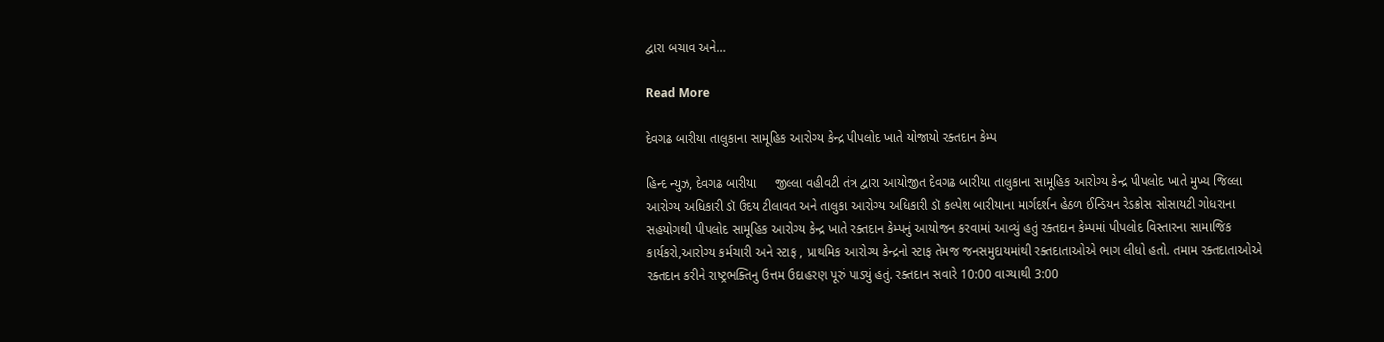દ્વારા બચાવ અને…

Read More

દેવગઢ બારીયા તાલુકાના સામૂહિક આરોગ્ય કેન્દ્ર પીપલોદ ખાતે યોજાયો રક્તદાન કેમ્પ

હિન્દ ન્યુઝ, દેવગઢ બારીયા     જીલ્લા વહીવટી તંત્ર દ્વારા આયોજીત દેવગઢ બારીયા તાલુકાના સામૂહિક આરોગ્ય કેન્દ્ર પીપલોદ ખાતે મુખ્ય જિલ્લા આરોગ્ય અધિકારી ડૉ ઉદય ટીલાવત અને તાલુકા આરોગ્ય અધિકારી ડૉ કલ્પેશ બારીયાના માર્ગદર્શન હેઠળ ઈન્ડિયન રેડક્રોસ સોસાયટી ગોધરાના સહયોગથી પીપલોદ સામૂહિક આરોગ્ય કેન્દ્ર ખાતે રક્તદાન કેમ્પનું આયોજન કરવામાં આવ્યું હતું રક્તદાન કેમ્પમાં પીપલોદ વિસ્તારના સામાજિક કાર્યકરો,આરોગ્ય કર્મચારી અને સ્ટાફ , પ્રાથમિક આરોગ્ય કેન્દ્રનો સ્ટાફ તેમજ જનસમુદાયમાંથી રક્તદાતાઓએ ભાગ લીધો હતો. તમામ રક્તદાતાઓએ રક્તદાન કરીને રાષ્ટ્રભક્તિનુ ઉત્તમ ઉદાહરણ પૂરું પાડ્યું હતું. રક્તદાન સવારે 10:00 વાગ્યાથી 3:00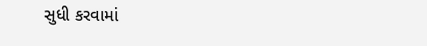સુધી કરવામાં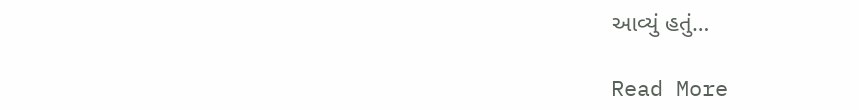આવ્યું હતું…

Read More